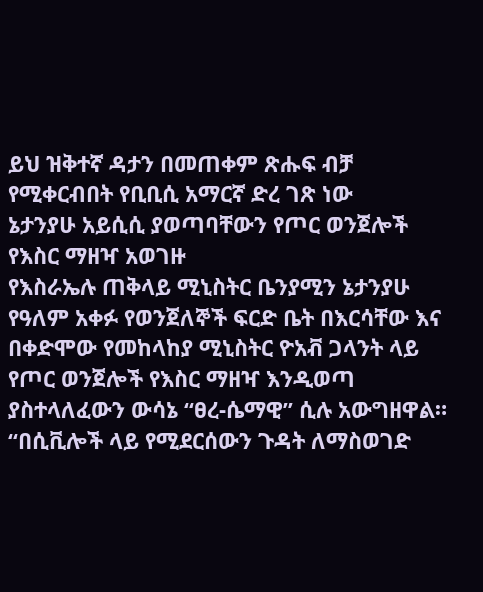ይህ ዝቅተኛ ዳታን በመጠቀም ጽሑፍ ብቻ የሚቀርብበት የቢቢሲ አማርኛ ድረ ገጽ ነው
ኔታንያሁ አይሲሲ ያወጣባቸውን የጦር ወንጀሎች የእስር ማዘዣ አወገዙ
የእስራኤሉ ጠቅላይ ሚኒስትር ቤንያሚን ኔታንያሁ የዓለም አቀፉ የወንጀለኞች ፍርድ ቤት በእርሳቸው እና በቀድሞው የመከላከያ ሚኒስትር ዮአቭ ጋላንት ላይ የጦር ወንጀሎች የእስር ማዘዣ እንዲወጣ ያስተላለፈውን ውሳኔ “ፀረ-ሴማዊ” ሲሉ አውግዘዋል።
“በሲቪሎች ላይ የሚደርሰውን ጉዳት ለማስወገድ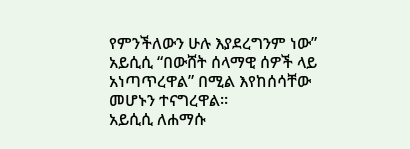የምንችለውን ሁሉ እያደረግንም ነው” አይሲሲ “በውሸት ሰላማዊ ሰዎች ላይ አነጣጥረዋል” በሚል እየከሰሳቸው መሆኑን ተናግረዋል።
አይሲሲ ለሐማሱ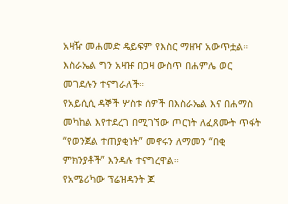አዛዥ መሐመድ ዴይፍም የእስር ማዘዣ አውጥቷል። እስራኤል ግን አዛዡ በጋዛ ውስጥ በሐምሌ ወር መገደሉን ተናግራለች።
የአይሲሲ ዳኞች ሦስቱ ሰዎች በእስራኤል እና በሐማስ መካከል እየተደረገ በሚገኘው ጦርነት ለፈጸሙት ጥፋት “የወንጀል ተጠያቂነት” መኖሩን ለማመን “በቂ ምክንያቶች” እንዳሉ ተናግረዋል።
የአሜሪካው ፕሬዝዳንት ጆ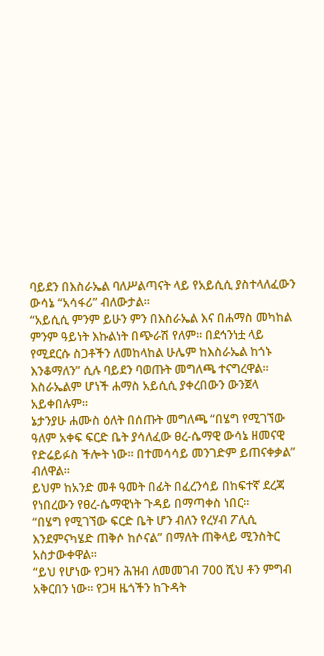ባይደን በእስራኤል ባለሥልጣናት ላይ የአይሲሲ ያስተላለፈውን ውሳኔ “አሳፋሪ” ብለውታል።
“አይሲሲ ምንም ይሁን ምን በእስራኤል እና በሐማስ መካከል ምንም ዓይነት እኩልነት በጭራሽ የለም። በደኅንነቷ ላይ የሚደርሱ ስጋቶችን ለመከላከል ሁሌም ከእስራኤል ከጎኑ እንቆማለን” ሲሉ ባይደን ባወጡት መግለጫ ተናግረዋል።
እስራኤልም ሆነች ሐማስ አይሲሲ ያቀረበውን ውንጀላ አይቀበሉም።
ኔታንያሁ ሐሙስ ዕለት በሰጡት መግለጫ “በሄግ የሚገኘው ዓለም አቀፍ ፍርድ ቤት ያሳለፈው ፀረ-ሴማዊ ውሳኔ ዘመናዊ የድሬይፉስ ችሎት ነው። በተመሳሳይ መንገድም ይጠናቀቃል” ብለዋል።
ይህም ከአንድ መቶ ዓመት በፊት በፈረንሳይ በከፍተኛ ደረጃ የነበረውን የፀረ-ሴማዊነት ጉዳይ በማጣቀስ ነበር።
“በሄግ የሚገኘው ፍርድ ቤት ሆን ብለን የረሃብ ፖሊሲ እንደምናካሄድ ጠቅሶ ከሶናል” በማለት ጠቅላይ ሚንስትር አስታውቀዋል።
“ይህ የሆነው የጋዛን ሕዝብ ለመመገብ 700 ሺህ ቶን ምግብ አቅርበን ነው። የጋዛ ዜጎችን ከጉዳት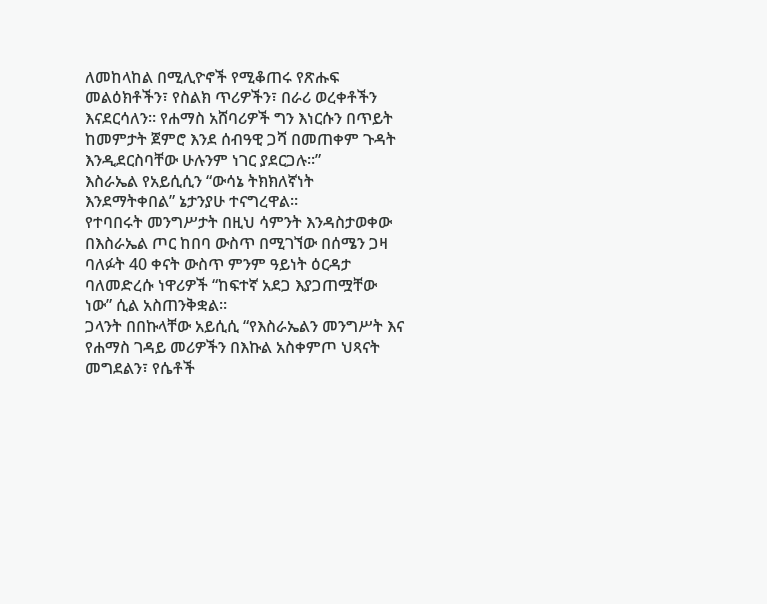ለመከላከል በሚሊዮኖች የሚቆጠሩ የጽሑፍ መልዕክቶችን፣ የስልክ ጥሪዎችን፣ በራሪ ወረቀቶችን እናደርሳለን። የሐማስ አሸባሪዎች ግን እነርሱን በጥይት ከመምታት ጀምሮ እንደ ሰብዓዊ ጋሻ በመጠቀም ጉዳት እንዲደርስባቸው ሁሉንም ነገር ያደርጋሉ።”
እስራኤል የአይሲሲን “ውሳኔ ትክክለኛነት እንደማትቀበል” ኔታንያሁ ተናግረዋል።
የተባበሩት መንግሥታት በዚህ ሳምንት እንዳስታወቀው በእስራኤል ጦር ከበባ ውስጥ በሚገኘው በሰሜን ጋዛ ባለፉት 40 ቀናት ውስጥ ምንም ዓይነት ዕርዳታ ባለመድረሱ ነዋሪዎች “ከፍተኛ አደጋ እያጋጠሟቸው ነው” ሲል አስጠንቅቋል።
ጋላንት በበኩላቸው አይሲሲ “የእስራኤልን መንግሥት እና የሐማስ ገዳይ መሪዎችን በእኩል አስቀምጦ ህጻናት መግደልን፣ የሴቶች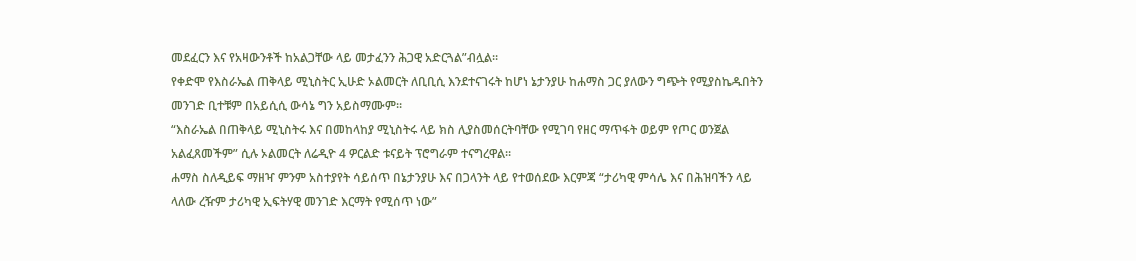መደፈርን እና የአዛውንቶች ከአልጋቸው ላይ መታፈንን ሕጋዊ አድርጓል”ብሏል።
የቀድሞ የእስራኤል ጠቅላይ ሚኒስትር ኢሁድ ኦልመርት ለቢቢሲ እንደተናገሩት ከሆነ ኔታንያሁ ከሐማስ ጋር ያለውን ግጭት የሚያስኬዱበትን መንገድ ቢተቹም በአይሲሲ ውሳኔ ግን አይስማሙም።
“እስራኤል በጠቅላይ ሚኒስትሩ እና በመከላከያ ሚኒስትሩ ላይ ክስ ሊያስመሰርትባቸው የሚገባ የዘር ማጥፋት ወይም የጦር ወንጀል አልፈጸመችም” ሲሉ ኦልመርት ለሬዲዮ 4 ዎርልድ ቱናይት ፕሮግራም ተናግረዋል።
ሐማስ ስለዲይፍ ማዘዣ ምንም አስተያየት ሳይሰጥ በኔታንያሁ እና በጋላንት ላይ የተወሰደው እርምጃ “ታሪካዊ ምሳሌ እና በሕዝባችን ላይ ላለው ረዥም ታሪካዊ ኢፍትሃዊ መንገድ እርማት የሚሰጥ ነው”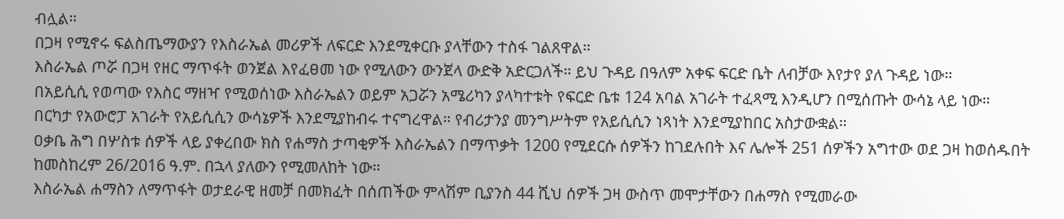ብሏል።
በጋዛ የሚኖሩ ፍልስጤማውያን የእስራኤል መሪዎች ለፍርድ እንደሚቀርቡ ያላቸውን ተስፋ ገልጸዋል።
እስራኤል ጦሯ በጋዛ የዘር ማጥፋት ወንጀል እየፈፀመ ነው የሚለውን ውንጀላ ውድቅ አድርጋለች። ይህ ጉዳይ በዓለም አቀፍ ፍርድ ቤት ለብቻው እየታየ ያለ ጉዳይ ነው።
በአይሲሲ የወጣው የእስር ማዘዣ የሚወሰነው እስራኤልን ወይም አጋሯን አሜሪካን ያላካተቱት የፍርድ ቤቱ 124 አባል አገራት ተፈጻሚ እንዲሆን በሚሰጡት ውሳኔ ላይ ነው።
በርካታ የአውሮፓ አገራት የአይሲሲን ውሳኔዎች እንደሚያከብሩ ተናግረዋል። የብሪታንያ መንግሥትም የአይሲሲን ነጻነት እንደሚያከበር አስታውቋል።
ዐቃቤ ሕግ በሦስቱ ሰዎች ላይ ያቀረበው ክስ የሐማስ ታጣቂዎች እስራኤልን በማጥቃት 1200 የሚደርሱ ሰዎችን ከገደሉበት እና ሌሎች 251 ሰዎችን አግተው ወደ ጋዛ ከወሰዱበት ከመስከረም 26/2016 ዓ.ም. በኋላ ያለውን የሚመለከት ነው።
እስራኤል ሐማስን ለማጥፋት ወታደራዊ ዘመቻ በመክፈት በሰጠችው ምላሽም ቢያንስ 44 ሺህ ሰዎች ጋዛ ውስጥ መሞታቸውን በሐማስ የሚመራው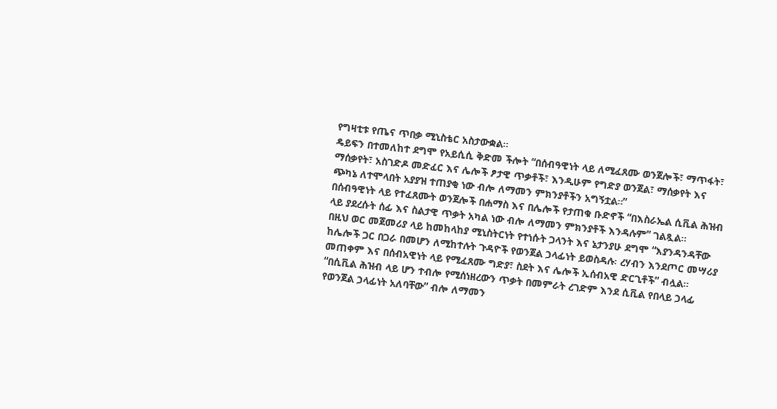የግዛቲቱ የጤና ጥበቃ ሚኒስቴር አስታውቋል።
ዴይፍን በተመለከተ ደግሞ የአይሲሲ ቅድመ ችሎት “በሰብዓዊነት ላይ ለሚፈጸሙ ወንጀሎች፣ ማጥፋት፣ ማሰቃየት፣ አስገድዶ መድፈር እና ሌሎች ፆታዊ ጥቃቶች፣ እንዲሁም የግድያ ወንጀል፣ ማሰቃየት እና ጭካኔ ለተሞላበት አያያዝ ተጠያቂ ነው ብሎ ለማመን ምክንያቶችን አግኝቷል።”
በሰብዓዊነት ላይ የተፈጸሙት ወንጀሎች በሐማስ እና በሌሎች የታጠቁ ቡድኖች “በእስራኤል ሲቪል ሕዝብ ላይ ያደረሱት ሰፊ እና ስልታዊ ጥቃት አካል ነው ብሎ ለማመን ምክንያቶች እንዳሉም” ገልጿል።
በዚህ ወር መጀመሪያ ላይ ከመከላከያ ሚኒስትርነት የተነሱት ጋላንት እና ኔታንያሁ ደግሞ “እያንዳንዳቸው ከሌሎች ጋር በጋራ በመሆን ለሚከተሉት ጉዳዮች የወንጀል ኃላፊነት ይወስዳሉ፡ ረሃብን እንደጦር መሣሪያ መጠቀም እና በሰብአዊነት ላይ የሚፈጸሙ ግድያ፣ ስደት እና ሌሎች ኢሰብአዊ ድርጊቶች” ብሏል።
“በሲቪል ሕዝብ ላይ ሆን ተብሎ የሚሰነዘረውን ጥቃት በመምራት ረገድም እንደ ሲቪል የበላይ ኃላፊ የወንጀል ኃላፊነት አለባቸው” ብሎ ለማመን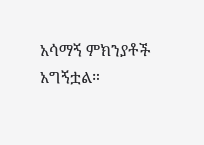አሳማኝ ምክንያቶች አግኝቷል።